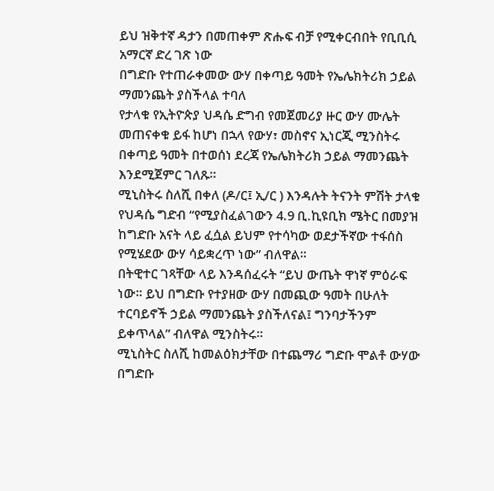ይህ ዝቅተኛ ዳታን በመጠቀም ጽሑፍ ብቻ የሚቀርብበት የቢቢሲ አማርኛ ድረ ገጽ ነው
በግድቡ የተጠራቀመው ውሃ በቀጣይ ዓመት የኤሌክትሪክ ኃይል ማመንጨት ያስችላል ተባለ
የታላቁ የኢትዮጵያ ህዳሴ ድግብ የመጀመሪያ ዙር ውሃ ሙሌት መጠናቀቁ ይፋ ከሆነ በኋላ የውሃ፣ መስኖና ኢነርጂ ሚንስትሩ በቀጣይ ዓመት በተወሰነ ደረጃ የኤሌክትሪክ ኃይል ማመንጨት እንደሚጀምር ገለጹ።
ሚኒስትሩ ስለሺ በቀለ (ዶ/ር፤ ኢ/ር ) እንዳሉት ትናንት ምሽት ታላቁ የህዳሴ ግድብ “የሚያስፈልገውን 4.9 ቢ.ኪዩቢክ ሜትር በመያዝ ከግድቡ አናት ላይ ፈሷል ይህም የተሳካው ወደታችኛው ተፋሰስ የሚሄደው ውሃ ሳይቋረጥ ነው” ብለዋል።
በትዊተር ገጻቸው ላይ እንዳሰፈሩት “ይህ ውጤት ዋነኛ ምዕራፍ ነው። ይህ በግድቡ የተያዘው ውሃ በመጪው ዓመት በሁለት ተርባይኖች ኃይል ማመንጨት ያስችለናል፤ ግንባታችንም ይቀጥላል” ብለዋል ሚንስትሩ።
ሚኒስትር ስለሺ ከመልዕክታቸው በተጨማሪ ግድቡ ሞልቶ ውሃው በግድቡ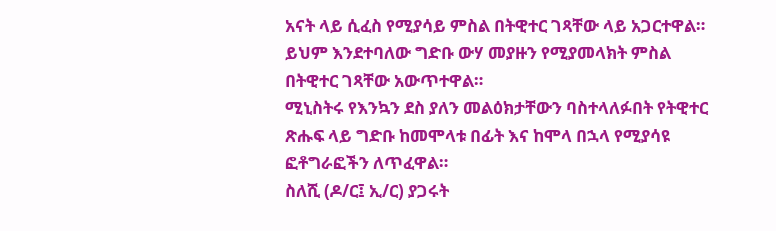አናት ላይ ሲፈስ የሚያሳይ ምስል በትዊተር ገጻቸው ላይ አጋርተዋል። ይህም እንደተባለው ግድቡ ውሃ መያዙን የሚያመላክት ምስል በትዊተር ገጻቸው አውጥተዋል።
ሚኒስትሩ የእንኳን ደስ ያለን መልዕክታቸውን ባስተላለፉበት የትዊተር ጽሑፍ ላይ ግድቡ ከመሞላቱ በፊት እና ከሞላ በኋላ የሚያሳዩ ፎቶግራፎችን ለጥፈዋል።
ስለሺ (ዶ/ር፤ ኢ/ር) ያጋሩት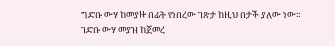ግድቡ ውሃ ከመያዙ በፊት የነበረው ገጽታ ከዚህ በታች ያለው ነው።
ገድቡ ውሃ መያዝ ከጀመረ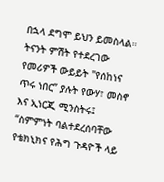በኋላ ደግሞ ይህን ይመስላል።
ትናንት ምሽት የተደረገው የመሪዎች ውይይት "የሰከነና ጥሩ ነበር” ያሉት የውሃ፣ መስኖ እና ኢነርጂ ሚንስትሩ፤ “ስምምነት ባልተደረሰባቸው የቴክኒክና የሕግ ጉዳዮች ላይ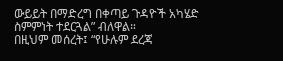ውይይት በማድረግ በቀጣይ ጉዳዮች አካሄድ ስምምነት ተደርጓል” ብለዋል።
በዚህም መሰረት፤ “የሁሉም ደረጃ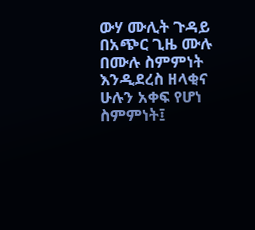ውሃ ሙሊት ጉዳይ በአጭር ጊዜ ሙሉ በሙሉ ስምምነት እንዲደረስ ዘላቂና ሁሉን አቀፍ የሆነ ስምምነት፤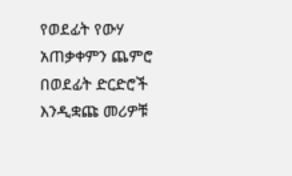የወደፊት የውሃ አጠቃቀምን ጨምሮ በወደፊት ድርድሮች እንዲቋጩ መሪዎቹ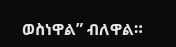ወስነዋል” ብለዋል።